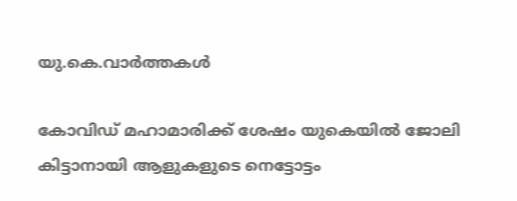യു.കെ.വാര്‍ത്തകള്‍

കോവിഡ് മഹാമാരിക്ക് ശേഷം യുകെയില്‍ ജോലി കിട്ടാനായി ആളുകളുടെ നെട്ടോട്ടം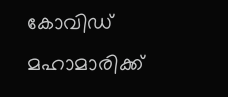കോവിഡ് മഹാമാരിക്ക്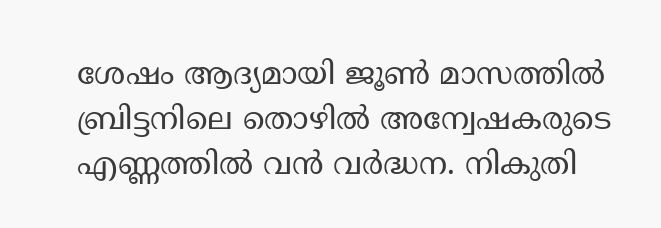ശേഷം ആദ്യമായി ജൂണ്‍ മാസത്തില്‍ ബ്രിട്ടനിലെ തൊഴില്‍ അന്വേഷകരുടെ എണ്ണത്തില്‍ വന്‍ വര്‍ദ്ധന. നികുതി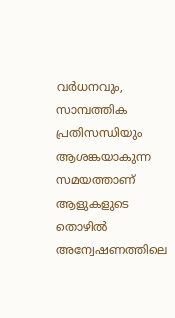വര്‍ധനവും, സാമ്പത്തിക പ്രതിസന്ധിയും ആശങ്കയാകുന്ന സമയത്താണ് ആളുകളുടെ തൊഴില്‍ അന്വേഷണത്തിലെ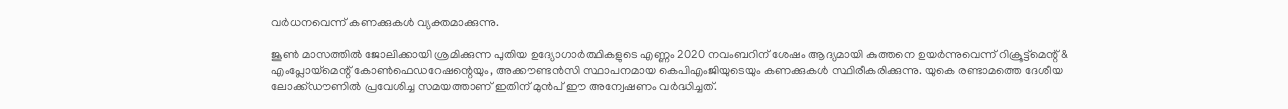വര്‍ധനവെന്ന് കണക്കുകള്‍ വ്യക്തമാക്കുന്നു.

ജൂണ്‍ മാസത്തില്‍ ജോലിക്കായി ശ്രമിക്കുന്ന പുതിയ ഉദ്യോഗാര്‍ത്ഥികളുടെ എണ്ണം 2020 നവംബറിന് ശേഷം ആദ്യമായി കുത്തനെ ഉയര്‍ന്നുവെന്ന് റിക്രൂട്ട്‌മെന്റ് & എംപ്ലോയ്‌മെന്റ് കോണ്‍ഫെഡറേഷന്റെയും, അക്കൗണ്ടന്‍സി സ്ഥാപനമായ കെപിഎംജിയുടെയും കണക്കുകള്‍ സ്ഥിരീകരിക്കുന്നു. യുകെ രണ്ടാമത്തെ ദേശീയ ലോക്ക്ഡൗണില്‍ പ്രവേശിച്ച സമയത്താണ് ഇതിന് മുന്‍പ് ഈ അന്വേഷണം വര്‍ദ്ധിച്ചത്.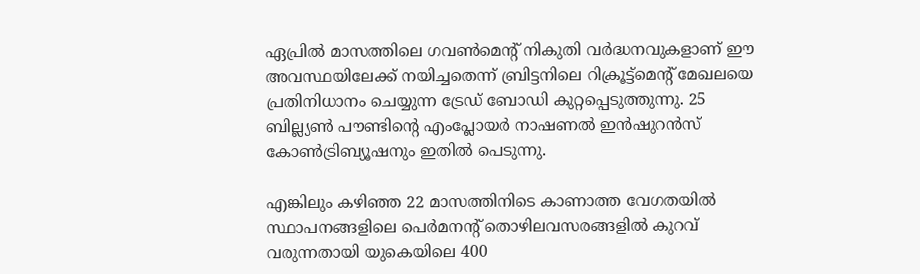ഏപ്രില്‍ മാസത്തിലെ ഗവണ്‍മെന്റ് നികുതി വര്‍ദ്ധനവുകളാണ് ഈ അവസ്ഥയിലേക്ക് നയിച്ചതെന്ന് ബ്രിട്ടനിലെ റിക്രൂട്ട്‌മെന്റ് മേഖലയെ പ്രതിനിധാനം ചെയ്യുന്ന ട്രേഡ് ബോഡി കുറ്റപ്പെടുത്തുന്നു. 25 ബില്ല്യണ്‍ പൗണ്ടിന്റെ എംപ്ലോയര്‍ നാഷണല്‍ ഇന്‍ഷുറന്‍സ് കോണ്‍ട്രിബ്യൂഷനും ഇതില്‍ പെടുന്നു.

എങ്കിലും കഴിഞ്ഞ 22 മാസത്തിനിടെ കാണാത്ത വേഗതയില്‍ സ്ഥാപനങ്ങളിലെ പെര്‍മനന്റ് തൊഴിലവസരങ്ങളില്‍ കുറവ് വരുന്നതായി യുകെയിലെ 400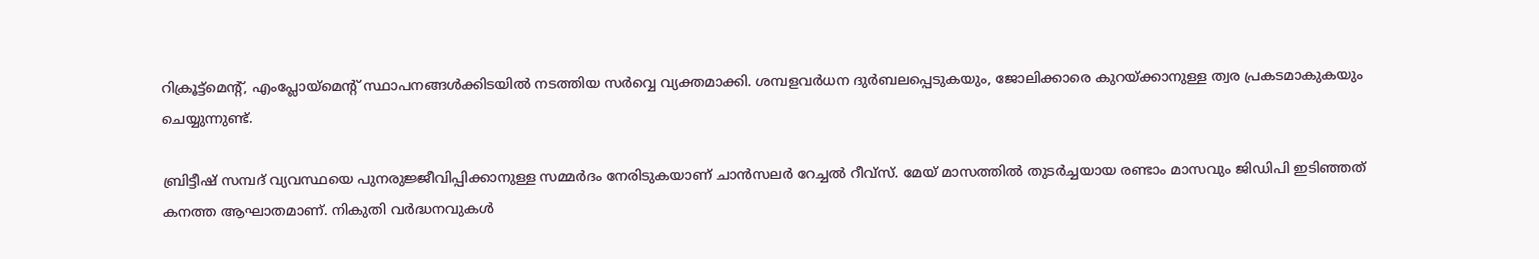റിക്രൂട്ട്‌മെന്റ്, എംപ്ലോയ്‌മെന്റ് സ്ഥാപനങ്ങള്‍ക്കിടയില്‍ നടത്തിയ സര്‍വ്വെ വ്യക്തമാക്കി. ശമ്പളവര്‍ധന ദുര്‍ബലപ്പെടുകയും, ജോലിക്കാരെ കുറയ്ക്കാനുള്ള ത്വര പ്രകടമാകുകയും ചെയ്യുന്നുണ്ട്.

ബ്രിട്ടീഷ് സമ്പദ് വ്യവസ്ഥയെ പുനരുജ്ജീവിപ്പിക്കാനുള്ള സമ്മര്‍ദം നേരിടുകയാണ് ചാന്‍സലര്‍ റേച്ചല്‍ റീവ്‌സ്. മേയ് മാസത്തില്‍ തുടര്‍ച്ചയായ രണ്ടാം മാസവും ജിഡിപി ഇടിഞ്ഞത് കനത്ത ആഘാതമാണ്. നികുതി വര്‍ദ്ധനവുകള്‍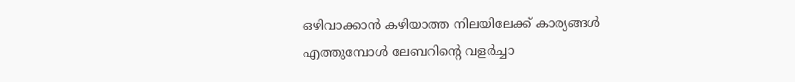ഒഴിവാക്കാന്‍ കഴിയാത്ത നിലയിലേക്ക് കാര്യങ്ങള്‍ എത്തുമ്പോള്‍ ലേബറിന്റെ വളര്‍ച്ചാ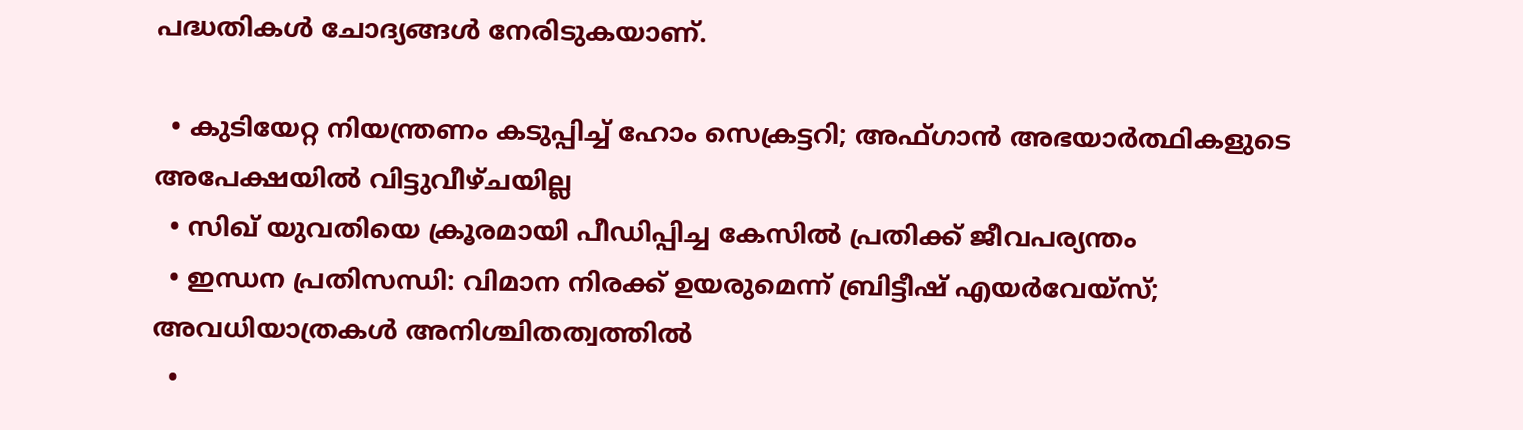പദ്ധതികള്‍ ചോദ്യങ്ങള്‍ നേരിടുകയാണ്.

  • കുടിയേറ്റ നിയന്ത്രണം കടുപ്പിച്ച് ഹോം സെക്രട്ടറി; അഫ്ഗാന്‍ അഭയാര്‍ത്ഥികളുടെ അപേക്ഷയില്‍ വിട്ടുവീഴ്ചയില്ല
  • സിഖ് യുവതിയെ ക്രൂരമായി പീഡിപ്പിച്ച കേസില്‍ പ്രതിക്ക് ജീവപര്യന്തം
  • ഇന്ധന പ്രതിസന്ധി: വിമാന നിരക്ക് ഉയരുമെന്ന് ബ്രിട്ടീഷ് എയര്‍വേയ്‌സ്; അവധിയാത്രകള്‍ അനിശ്ചിതത്വത്തില്‍
  •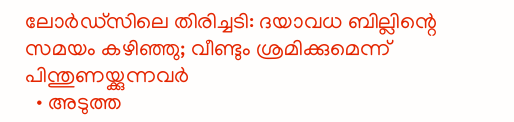ലോര്‍ഡ്‌സിലെ തിരിച്ചടി: ദയാവധ ബില്ലിന്റെ സമയം കഴിഞ്ഞു; വീണ്ടും ശ്രമിക്കുമെന്ന് പിന്തുണയ്ക്കുന്നവര്‍
  • അടുത്ത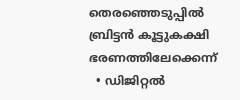തെരഞ്ഞെടുപ്പില്‍ ബ്രിട്ടന്‍ കൂട്ടുകക്ഷി ഭരണത്തിലേക്കെന്ന്
  • ഡിജിറ്റല്‍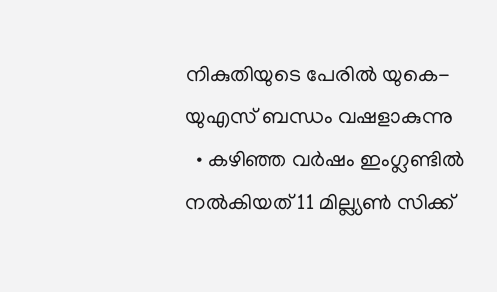നികുതിയുടെ പേരില്‍ യുകെ- യുഎസ് ബന്ധം വഷളാകുന്നു
  • കഴിഞ്ഞ വര്‍ഷം ഇംഗ്ലണ്ടില്‍ നല്‍കിയത് 11 മില്ല്യണ്‍ സിക്ക്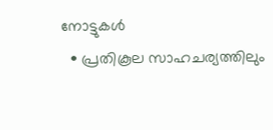നോട്ടുകള്‍
  • പ്രതികൂല സാഹചര്യത്തിലും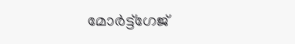മോര്‍ട്ട്‌ഗേജ്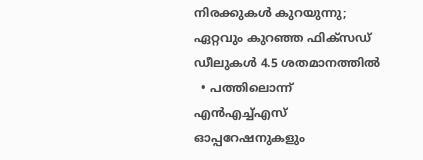നിരക്കുകള്‍ കുറയുന്നു; ഏറ്റവും കുറഞ്ഞ ഫിക്‌സഡ് ഡീലുകള്‍ 4.5 ശതമാനത്തില്‍
  • പത്തിലൊന്ന് എന്‍എച്ച്എസ് ഓപ്പറേഷനുകളും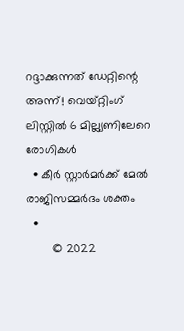റദ്ദാക്കുന്നത് ഡേറ്റിന്റെ അന്ന്! വെയ്റ്റിംഗ് ലിസ്റ്റില്‍ 6 മില്ല്യണിലേറെ രോഗികള്‍
  • കീര്‍ സ്റ്റാര്‍മര്‍ക്ക് മേല്‍ രാജിസമ്മര്‍ദം ശക്തം
  •
        © 2022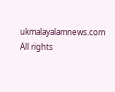ukmalayalamnews.com All rights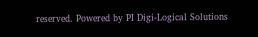reserved. Powered by PI Digi-Logical Solutions